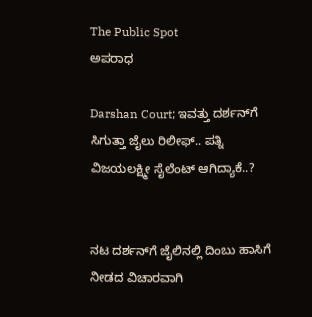The Public Spot
ಅಪರಾಧ

Darshan Court; ಇವತ್ತು ದರ್ಶನ್‌ಗೆ ಸಿಗುತ್ತಾ ಜೈಲು ರಿಲೀಫ್‌.. ಪತ್ನಿ ವಿಜಯಲಕ್ಷ್ಮೀ ಸೈಲೆಂಟ್‌ ಆಗಿದ್ಯಾಕೆ..?


ನಟ ದರ್ಶನ್‌ಗೆ ಜೈಲಿನಲ್ಲಿ ದಿಂಬು ಹಾಸಿಗೆ ನೀಡದ ವಿಚಾರವಾಗಿ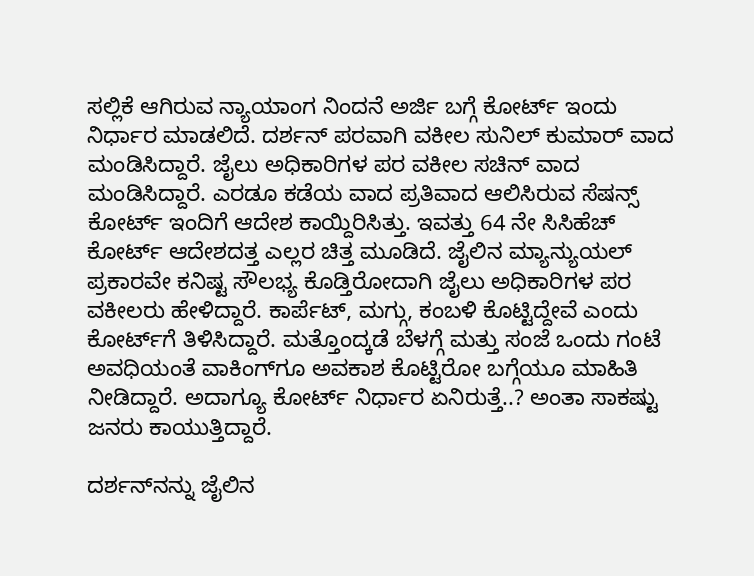ಸಲ್ಲಿಕೆ ಆಗಿರುವ ನ್ಯಾಯಾಂಗ ನಿಂದನೆ ಅರ್ಜಿ ಬಗ್ಗೆ ಕೋರ್ಟ್‌ ಇಂದು ನಿರ್ಧಾರ ಮಾಡಲಿದೆ. ದರ್ಶನ್ ಪರವಾಗಿ ವಕೀಲ‌ ಸುನಿಲ್ ಕುಮಾರ್ ವಾದ ಮಂಡಿಸಿದ್ದಾರೆ. ಜೈಲು ಅಧಿಕಾರಿಗಳ ಪರ ವಕೀಲ ಸಚಿನ್ ವಾದ ಮಂಡಿಸಿದ್ದಾರೆ. ಎರಡೂ ಕಡೆಯ ವಾದ ಪ್ರತಿವಾದ ಆಲಿಸಿರುವ ಸೆಷನ್ಸ್‌ ಕೋರ್ಟ್‌ ಇಂದಿಗೆ ಆದೇಶ ಕಾಯ್ದಿರಿಸಿತ್ತು. ಇವತ್ತು 64 ನೇ ಸಿಸಿಹೆಚ್ ಕೋರ್ಟ್ ಆದೇಶದತ್ತ ಎಲ್ಲರ ಚಿತ್ತ ಮೂಡಿದೆ. ಜೈಲಿನ ಮ್ಯಾನ್ಯುಯಲ್ ಪ್ರಕಾರವೇ ಕನಿಷ್ಟ ಸೌಲಭ್ಯ ಕೊಡ್ತಿರೋದಾಗಿ ಜೈಲು ಅಧಿಕಾರಿಗಳ ಪರ ವಕೀಲರು ಹೇಳಿದ್ದಾರೆ. ಕಾರ್ಪೆಟ್, ಮಗ್ಗು, ಕಂಬಳಿ ಕೊಟ್ಟಿದ್ದೇವೆ ಎಂದು ಕೋರ್ಟ್‌ಗೆ ತಿಳಿಸಿದ್ದಾರೆ. ಮತ್ತೊಂದ್ಕಡೆ ಬೆಳಗ್ಗೆ ಮತ್ತು ಸಂಜೆ ಒಂದು ಗಂಟೆ ಅವಧಿಯಂತೆ ವಾಕಿಂಗ್‌ಗೂ ಅವಕಾಶ ಕೊಟ್ಟಿರೋ ಬಗ್ಗೆಯೂ ಮಾಹಿತಿ ನೀಡಿದ್ದಾರೆ. ಅದಾಗ್ಯೂ ಕೋರ್ಟ್‌ ನಿರ್ಧಾರ ಏನಿರುತ್ತೆ..? ಅಂತಾ ಸಾಕಷ್ಟು ಜನರು ಕಾಯುತ್ತಿದ್ದಾರೆ.

ದರ್ಶನ್‌ನನ್ನು ಜೈಲಿನ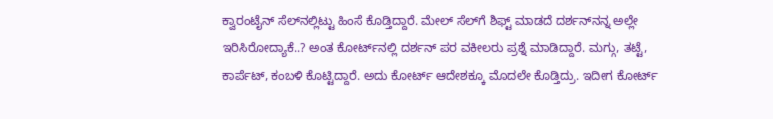ಕ್ವಾರಂಟೈನ್ ಸೆಲ್‌ನಲ್ಲಿಟ್ಟು ಹಿಂಸೆ ಕೊಡ್ತಿದ್ದಾರೆ. ಮೇಲ್ ಸೆಲ್‌ಗೆ ಶಿಫ್ಟ್‌ ಮಾಡದೆ ದರ್ಶನ್‌‌ನನ್ನ ಅಲ್ಲೇ ಇರಿಸಿರೋದ್ಯಾಕೆ..? ಅಂತ ಕೋರ್ಟ್‌ನಲ್ಲಿ ದರ್ಶನ್ ಪರ ವಕೀಲರು ಪ್ರಶ್ನೆ ಮಾಡಿದ್ದಾರೆ. ಮಗ್ಗು, ತಟ್ಟೆ, ಕಾರ್ಪೆಟ್, ಕಂಬಳಿ ಕೊಟ್ಟಿದ್ದಾರೆ‌. ಅದು ಕೋರ್ಟ್ ಆದೇಶಕ್ಕೂ ಮೊದಲೇ ಕೊಡ್ತಿದ್ರು. ಇದೀಗ ಕೋರ್ಟ್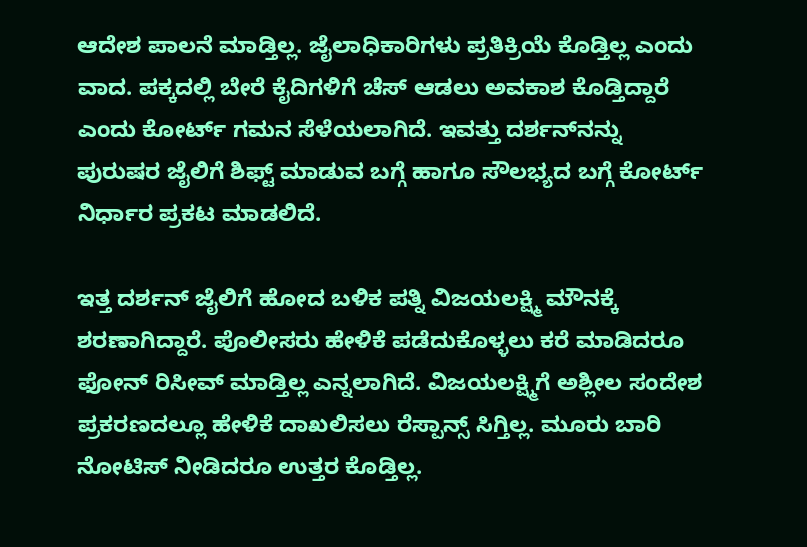ಆದೇಶ ಪಾಲನೆ ಮಾಡ್ತಿಲ್ಲ. ಜೈಲಾಧಿಕಾರಿಗಳು ಪ್ರತಿಕ್ರಿಯೆ ಕೊಡ್ತಿಲ್ಲ ಎಂದು ವಾದ. ಪಕ್ಕದಲ್ಲಿ ಬೇರೆ ಕೈದಿಗಳಿಗೆ ಚೆಸ್ ಆಡಲು ಅವಕಾಶ ಕೊಡ್ತಿದ್ದಾರೆ ಎಂದು ಕೋರ್ಟ್‌ ಗಮನ ಸೆಳೆಯಲಾಗಿದೆ. ಇವತ್ತು ದರ್ಶನ್‌ನನ್ನು ಪುರುಷರ ಜೈಲಿಗೆ ಶಿಫ್ಟ್‌ ಮಾಡುವ ಬಗ್ಗೆ ಹಾಗೂ ಸೌಲಭ್ಯದ ಬಗ್ಗೆ ಕೋರ್ಟ್ ನಿರ್ಧಾರ ಪ್ರಕಟ ಮಾಡಲಿದೆ.

ಇತ್ತ ದರ್ಶನ್‌ ಜೈಲಿಗೆ ಹೋದ ಬಳಿಕ ಪತ್ನಿ ವಿಜಯಲಕ್ಷ್ಮಿ ಮೌನಕ್ಕೆ ಶರಣಾಗಿದ್ದಾರೆ. ಪೊಲೀಸರು ಹೇಳಿಕೆ ಪಡೆದುಕೊಳ್ಳಲು ಕರೆ ಮಾಡಿದರೂ ಫೋನ್‌ ರಿಸೀವ್ ಮಾಡ್ತಿಲ್ಲ ಎನ್ನಲಾಗಿದೆ. ವಿಜಯಲಕ್ಷ್ಮಿಗೆ ಅಶ್ಲೀಲ ಸಂದೇಶ ಪ್ರಕರಣದಲ್ಲೂ ಹೇಳಿಕೆ ದಾಖಲಿಸಲು ರೆಸ್ಪಾನ್ಸ್ ಸಿಗ್ತಿಲ್ಲ. ಮೂರು ಬಾರಿ ನೋಟಿಸ್ ನೀಡಿದರೂ ಉತ್ತರ ಕೊಡ್ತಿಲ್ಲ.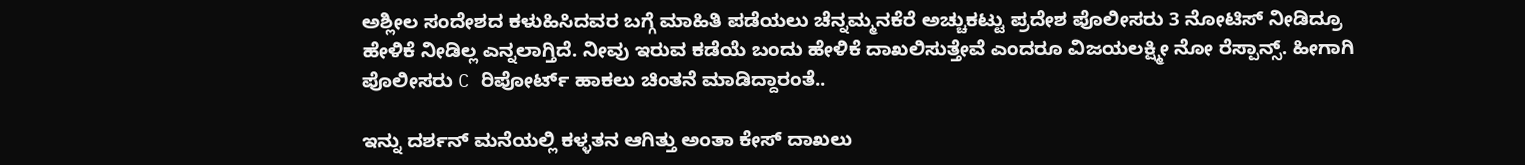ಅಶ್ಲೀಲ ಸಂದೇಶದ ಕಳುಹಿಸಿದವರ ಬಗ್ಗೆ ಮಾಹಿತಿ ಪಡೆಯಲು ಚೆನ್ನಮ್ಮನಕೆರೆ ಅಚ್ಚುಕಟ್ಟು ಪ್ರದೇಶ ಪೊಲೀಸರು 3 ನೋಟಿಸ್ ನೀಡಿದ್ರೂ ಹೇಳಿಕೆ ನೀಡಿಲ್ಲ ಎನ್ನಲಾಗ್ತಿದೆ. ನೀವು ಇರುವ ಕಡೆಯೆ ಬಂದು ಹೇಳಿಕೆ‌ ದಾಖಲಿಸುತ್ತೇವೆ ಎಂದರೂ ವಿಜಯಲಕ್ಷ್ಮೀ ನೋ ರೆಸ್ಪಾನ್ಸ್. ಹೀಗಾಗಿ ಪೊಲೀಸರು C ರಿಪೋರ್ಟ್ ಹಾಕಲು ಚಿಂತನೆ ಮಾಡಿದ್ದಾರಂತೆ..

ಇನ್ನು ದರ್ಶನ್‌ ಮನೆಯಲ್ಲಿ ಕಳ್ಳತನ ಆಗಿತ್ತು ಅಂತಾ ಕೇಸ್‌ ದಾಖಲು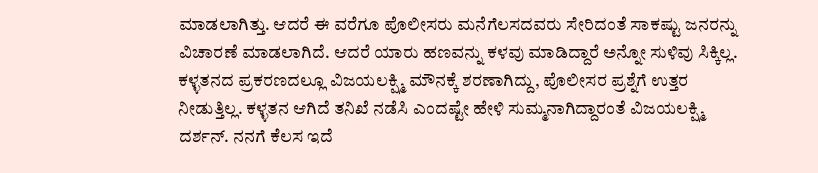ಮಾಡಲಾಗಿತ್ತು. ಆದರೆ ಈ ವರೆಗೂ ಪೊಲೀಸರು ಮನೆಗೆಲಸದವರು ಸೇರಿದಂತೆ ಸಾಕಷ್ಟು ಜನರನ್ನು ವಿಚಾರಣೆ ಮಾಡಲಾಗಿದೆ. ಆದರೆ ಯಾರು ಹಣವನ್ನು ಕಳವು ಮಾಡಿದ್ದಾರೆ ಅನ್ನೋ ಸುಳಿವು ಸಿಕ್ಕಿಲ್ಲ. ಕಳ್ಳತನದ ಪ್ರಕರಣದಲ್ಲೂ ವಿಜಯಲಕ್ಷ್ಮಿ ಮೌನಕ್ಕೆ ಶರಣಾಗಿದ್ದು, ಪೊಲೀಸರ ಪ್ರಶ್ನೆಗೆ ಉತ್ತರ ನೀಡುತ್ತಿಲ್ಲ. ಕಳ್ಳತನ ಆಗಿದೆ ತನಿಖೆ ನಡೆಸಿ ಎಂದಷ್ಟೇ ಹೇಳಿ ಸುಮ್ಮನಾಗಿದ್ದಾರಂತೆ ವಿಜಯಲಕ್ಷ್ಮಿ ದರ್ಶನ್. ನನಗೆ ಕೆಲಸ ಇದೆ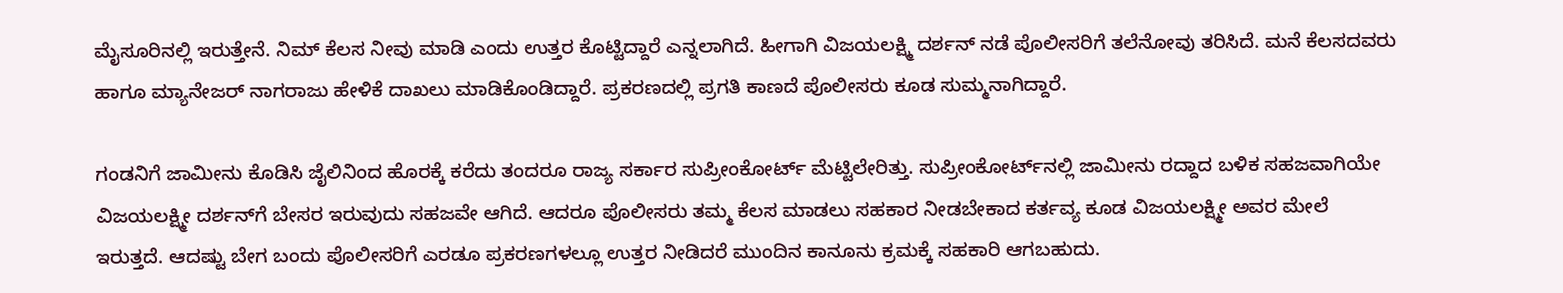ಮೈಸೂರಿನಲ್ಲಿ ಇರುತ್ತೇನೆ. ನಿಮ್ ಕೆಲಸ ನೀವು ಮಾಡಿ ಎಂದು ಉತ್ತರ ಕೊಟ್ಟಿದ್ದಾರೆ ಎನ್ನಲಾಗಿದೆ. ಹೀಗಾಗಿ ವಿಜಯಲಕ್ಷ್ಮಿ ದರ್ಶನ್ ನಡೆ ಪೊಲೀಸರಿಗೆ ತಲೆನೋವು ತರಿಸಿದೆ. ಮನೆ ಕೆಲಸದವರು ಹಾಗೂ ಮ್ಯಾನೇಜರ್ ನಾಗರಾಜು ಹೇಳಿಕೆ ದಾಖಲು ಮಾಡಿಕೊಂಡಿದ್ದಾರೆ. ಪ್ರಕರಣದಲ್ಲಿ ಪ್ರಗತಿ ಕಾಣದೆ ಪೊಲೀಸರು ಕೂಡ ಸುಮ್ಮನಾಗಿದ್ದಾರೆ.

ಗಂಡನಿಗೆ ಜಾಮೀನು ಕೊಡಿಸಿ ಜೈಲಿನಿಂದ ಹೊರಕ್ಕೆ ಕರೆದು ತಂದರೂ ರಾಜ್ಯ ಸರ್ಕಾರ ಸುಪ್ರೀಂಕೋರ್ಟ್‌ ಮೆಟ್ಟಿಲೇರಿತ್ತು. ಸುಪ್ರೀಂಕೋರ್ಟ್‌ನಲ್ಲಿ ಜಾಮೀನು ರದ್ದಾದ ಬಳಿಕ ಸಹಜವಾಗಿಯೇ ವಿಜಯಲಕ್ಷ್ಮೀ ದರ್ಶನ್‌ಗೆ ಬೇಸರ ಇರುವುದು ಸಹಜವೇ ಆಗಿದೆ. ಆದರೂ ಪೊಲೀಸರು ತಮ್ಮ ಕೆಲಸ ಮಾಡಲು ಸಹಕಾರ ನೀಡಬೇಕಾದ ಕರ್ತವ್ಯ ಕೂಡ ವಿಜಯಲಕ್ಷ್ಮೀ ಅವರ ಮೇಲೆ ಇರುತ್ತದೆ. ಆದಷ್ಟು ಬೇಗ ಬಂದು ಪೊಲೀಸರಿಗೆ ಎರಡೂ ಪ್ರಕರಣಗಳಲ್ಲೂ ಉತ್ತರ ನೀಡಿದರೆ ಮುಂದಿನ ಕಾನೂನು ಕ್ರಮಕ್ಕೆ ಸಹಕಾರಿ ಆಗಬಹುದು.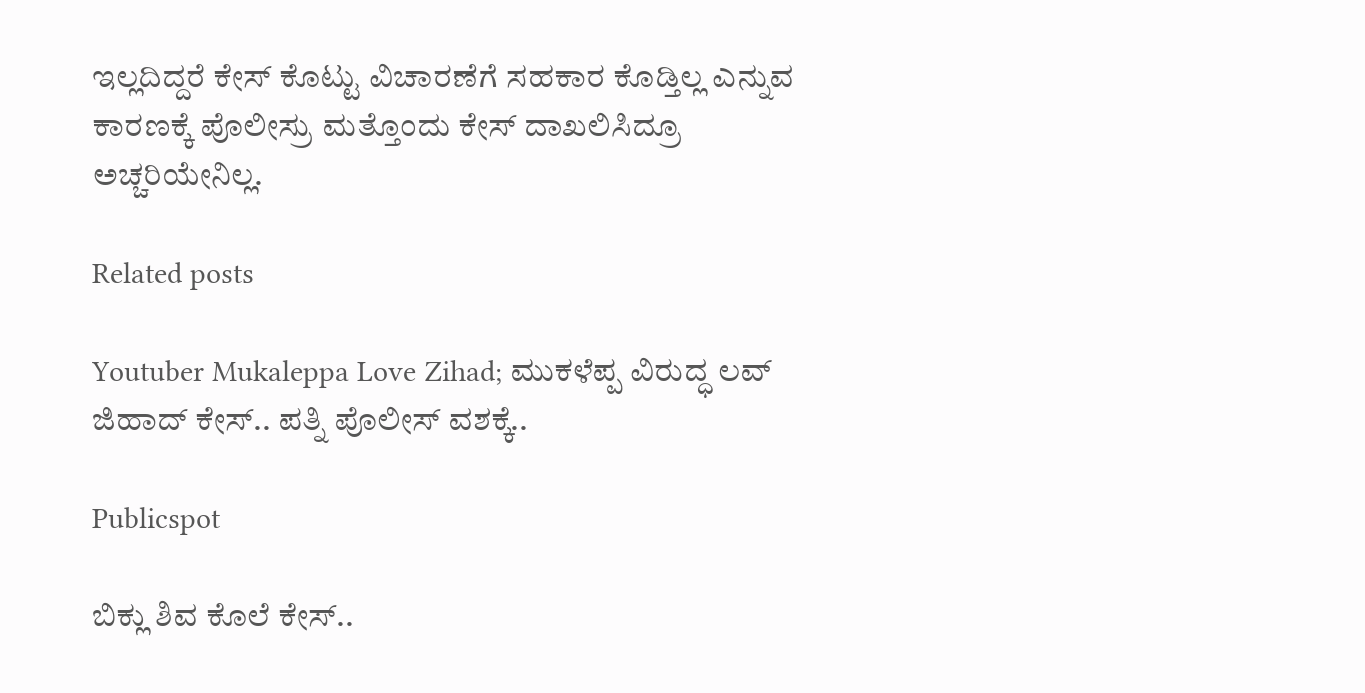ಇಲ್ಲದಿದ್ದರೆ ಕೇಸ್‌ ಕೊಟ್ಟು ವಿಚಾರಣೆಗೆ ಸಹಕಾರ ಕೊಡ್ತಿಲ್ಲ ಎನ್ನುವ ಕಾರಣಕ್ಕೆ ಪೊಲೀಸ್ರು ಮತ್ತೊಂದು ಕೇಸ್‌ ದಾಖಲಿಸಿದ್ರೂ ಅಚ್ಚರಿಯೇನಿಲ್ಲ.

Related posts

Youtuber Mukaleppa Love Zihad; ಮುಕಳೆಪ್ಪ ವಿರುದ್ಧ ಲವ್‌ ಜಿಹಾದ್‌ ಕೇಸ್‌.. ಪತ್ನಿ ಪೊಲೀಸ್‌ ವಶಕ್ಕೆ..

Publicspot

ಬಿಕ್ಲು ಶಿವ ಕೊಲೆ ಕೇಸ್‌..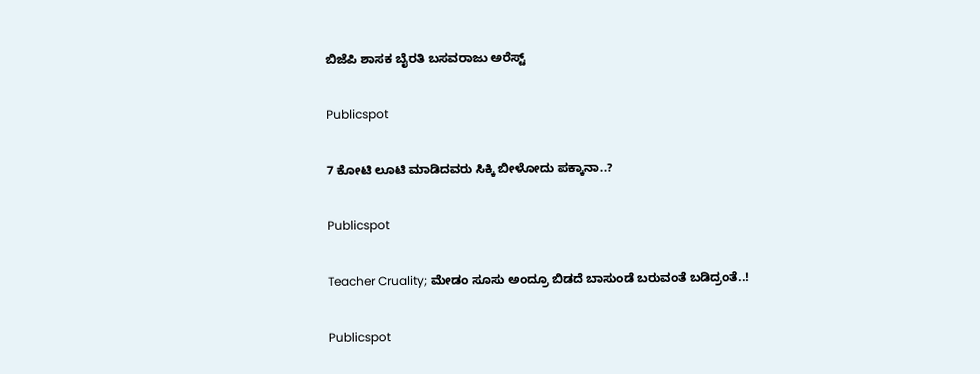ಬಿಜೆಪಿ ಶಾಸಕ ಬೈರತಿ ಬಸವರಾಜು ಅರೆಸ್ಟ್‌

Publicspot

7 ಕೋಟಿ ಲೂಟಿ ಮಾಡಿದವರು ಸಿಕ್ಕಿ ಬೀಳೋದು ಪಕ್ಕಾನಾ..?

Publicspot

Teacher Cruality; ಮೇಡಂ ಸೂಸು ಅಂದ್ರೂ ಬಿಡದೆ ಬಾಸುಂಡೆ ಬರುವಂತೆ ಬಡಿದ್ರಂತೆ..!

Publicspot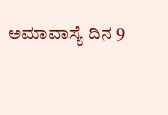ಅಮಾವಾಸ್ಯೆ ದಿನ 9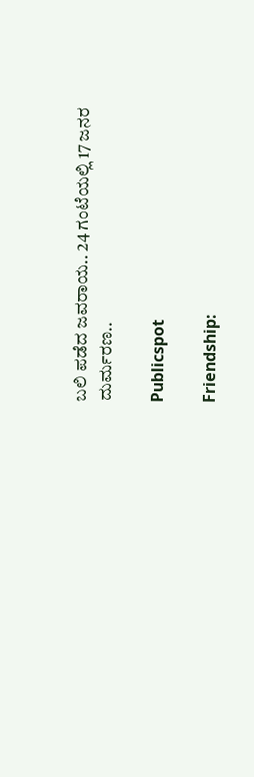ಬಲಿ ಪಡೆದ ಜವರಾಯ.. 24 ಗಂಟೆಯಲ್ಲಿ 17 ಜನರ ದುರ್ಮರಣ..

Publicspot

Friendship: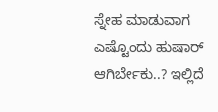ಸ್ನೇಹ ಮಾಡುವಾಗ ಎಷ್ಟೊಂದು ಹುಷಾರ್ ಆಗಿರ್ಬೇಕು..? ಇಲ್ಲಿದೆ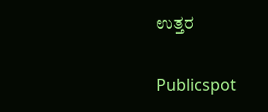ಉತ್ತರ

Publicspot